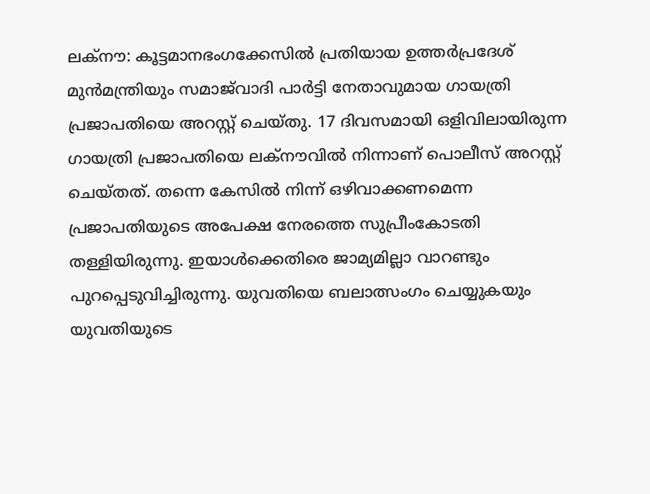ലക്നൗ: കൂട്ടമാനഭംഗക്കേസില്‍ പ്രതിയായ ഉത്തര്‍പ്രദേശ് മുന്‍മന്ത്രിയും സമാജ്‍വാദി പാര്‍ട്ടി നേതാവുമായ ഗായത്രി പ്രജാപതിയെ അറസ്റ്റ് ചെയ്തു. 17 ദിവസമായി ഒളിവിലായിരുന്ന ഗായത്രി പ്രജാപതിയെ ലക്നൗവില്‍ നിന്നാണ് പൊലീസ് അറസ്റ്റ് ചെയ്തത്. തന്നെ കേസില്‍ നിന്ന് ഒഴിവാക്കണമെന്ന പ്രജാപതിയുടെ അപേക്ഷ നേരത്തെ സുപ്രീംകോടതി തള്ളിയിരുന്നു. ഇയാള്‍ക്കെതിരെ ജാമ്യമില്ലാ വാറണ്ടും പുറപ്പെടുവിച്ചിരുന്നു. യുവതിയെ ബലാത്സംഗം ചെയ്യുകയും യുവതിയുടെ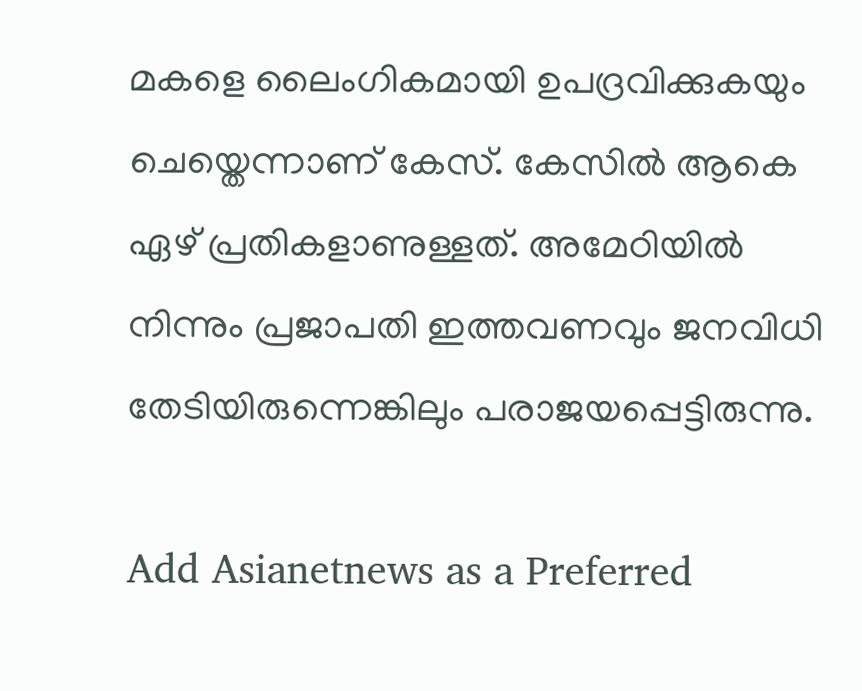മകളെ ലൈംഗികമായി ഉപദ്രവിക്കുകയും ചെയ്തെന്നാണ് കേസ്. കേസില്‍ ആകെ ഏഴ് പ്രതികളാണുള്ളത്. അമേഠിയില്‍ നിന്നും പ്രജാപതി ഇത്തവണവും ജനവിധി തേടിയിരുന്നെങ്കിലും പരാജയപ്പെട്ടിരുന്നു.

Add Asianetnews as a Preferred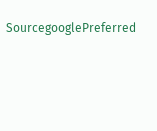SourcegooglePreferred